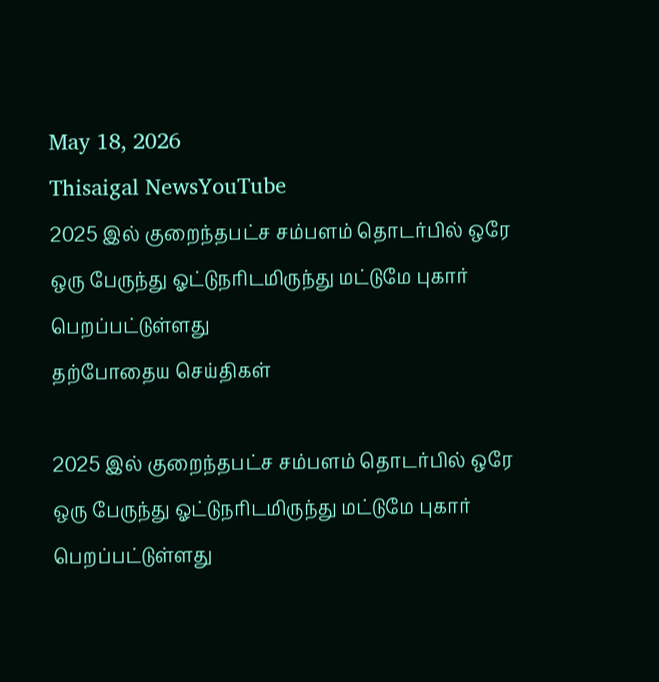May 18, 2026
Thisaigal NewsYouTube
2025 இல் குறைந்தபட்ச சம்பளம் தொடர்பில் ஒரே ஒரு பேருந்து ஓட்டுநரிடமிருந்து மட்டுமே புகார் பெறப்பட்டுள்ளது
தற்போதைய செய்திகள்

2025 இல் குறைந்தபட்ச சம்பளம் தொடர்பில் ஒரே ஒரு பேருந்து ஓட்டுநரிடமிருந்து மட்டுமே புகார் பெறப்பட்டுள்ளது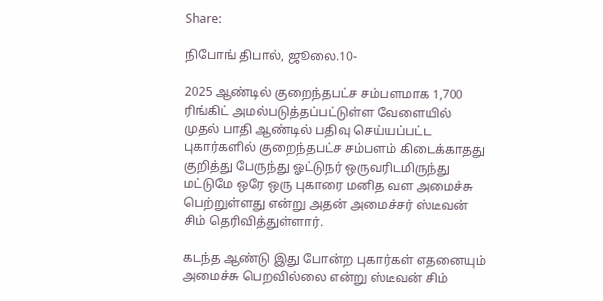Share:

நிபோங் திபால், ஜூலை.10-

2025 ஆண்டில் குறைந்தபட்ச சம்பளமாக 1,700 ரிங்கிட் அமல்படுத்தப்பட்டுள்ள வேளையில் முதல் பாதி ஆண்டில் பதிவு செய்யப்பட்ட புகார்களில் குறைந்தபட்ச சம்பளம் கிடைக்காதது குறித்து பேருந்து ஓட்டுநர் ஒருவரிடமிருந்து மட்டுமே ஒரே ஒரு புகாரை மனித வள அமைச்சு பெற்றுள்ளது என்று அதன் அமைச்சர் ஸ்டீவன் சிம் தெரிவித்துள்ளார்.

கடந்த ஆண்டு இது போன்ற புகார்கள் எதனையும் அமைச்சு பெறவில்லை என்று ஸ்டீவன் சிம்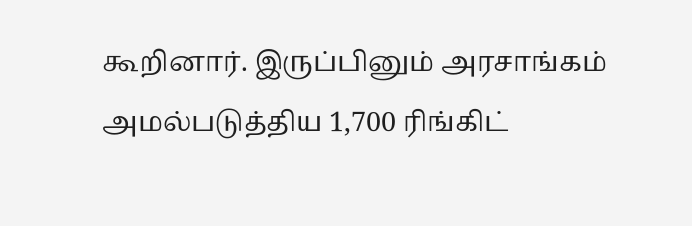கூறினார். இருப்பினும் அரசாங்கம் அமல்படுத்திய 1,700 ரிங்கிட்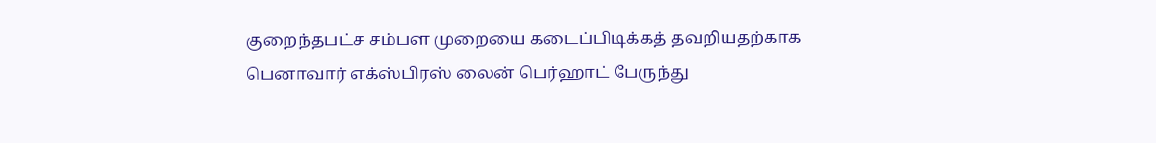குறைந்தபட்ச சம்பள முறையை கடைப்பிடிக்கத் தவறியதற்காக பெனாவார் எக்ஸ்பிரஸ் லைன் பெர்ஹாட் பேருந்து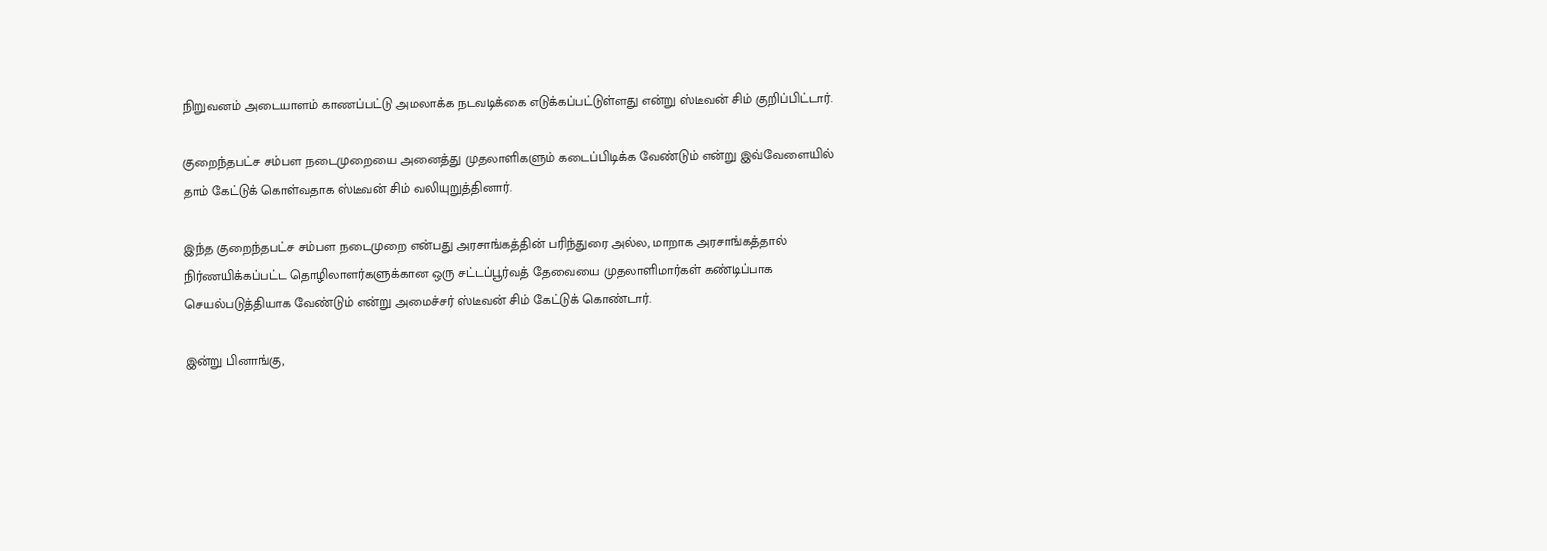நிறுவனம் அடையாளம் காணப்பட்டு அமலாக்க நடவடிக்கை எடுக்கப்பட்டுள்ளது என்று ஸ்டீவன் சிம் குறிப்பிட்டார்.

குறைந்தபட்ச சம்பள நடைமுறையை அனைத்து முதலாளிகளும் கடைப்பிடிக்க வேண்டும் என்று இவ்வேளையில் தாம் கேட்டுக் கொள்வதாக ஸ்டீவன் சிம் வலியுறுத்தினார்.

இந்த குறைந்தபட்ச சம்பள நடைமுறை என்பது அரசாங்கத்தின் பரிந்துரை அல்ல, மாறாக அரசாங்கத்தால் நிர்ணயிக்கப்பட்ட தொழிலாளர்களுக்கான ஒரு சட்டப்பூர்வத் தேவையை முதலாளிமார்கள் கண்டிப்பாக செயல்படுத்தியாக வேண்டும் என்று அமைச்சர் ஸ்டீவன் சிம் கேட்டுக் கொண்டார்.

இன்று பினாங்கு,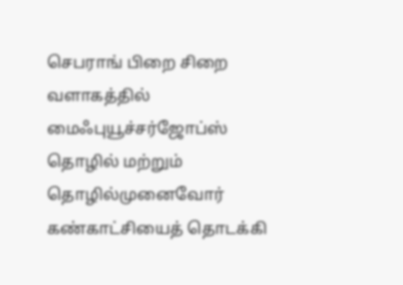செபராங் பிறை சிறை வளாகத்தில் மைஃபுயூச்சர்ஜோப்ஸ் தொழில் மற்றும் தொழில்முனைவோர் கண்காட்சியைத் தொடக்கி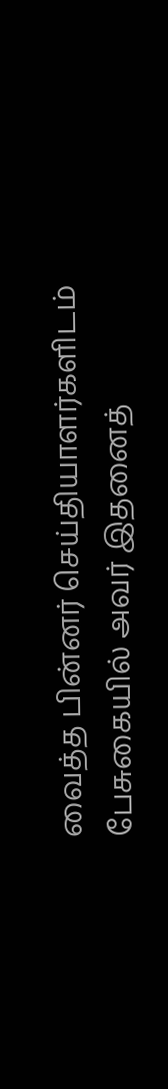வைத்த பின்னர் செய்தியாளர்களிடம் பேசுகையில் அவர் இதனைத்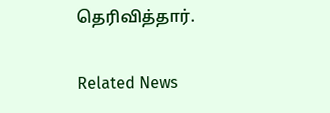தெரிவித்தார்.

Related News